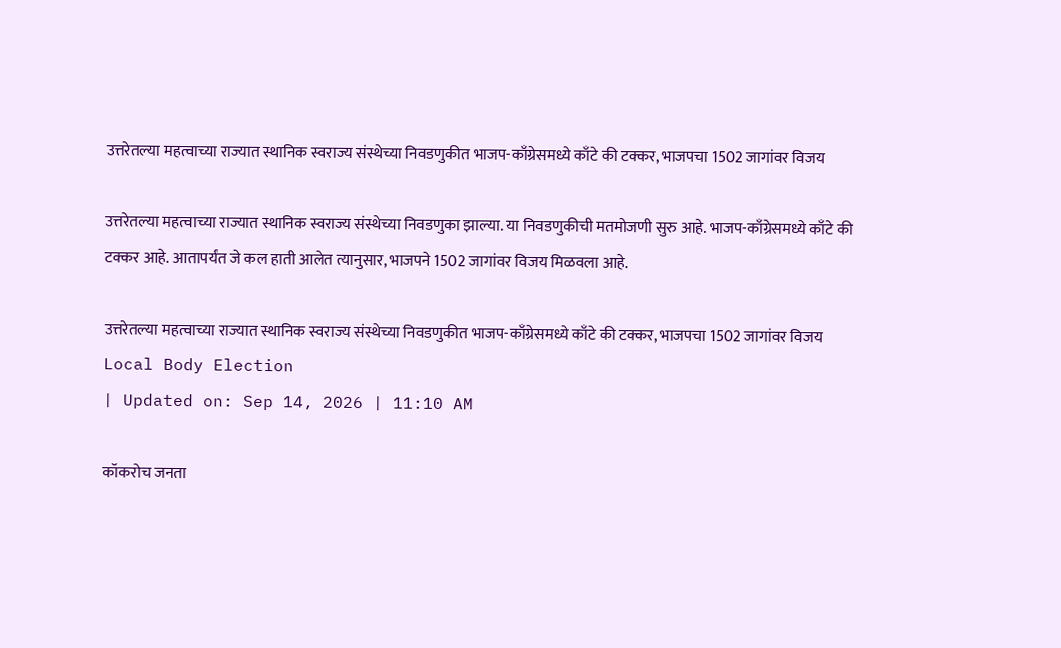उत्तरेतल्या महत्वाच्या राज्यात स्थानिक स्वराज्य संस्थेच्या निवडणुकीत भाजप-काँग्रेसमध्ये काँटे की टक्कर, भाजपचा 1502 जागांवर विजय

उत्तरेतल्या महत्वाच्या राज्यात स्थानिक स्वराज्य संस्थेच्या निवडणुका झाल्या. या निवडणुकीची मतमोजणी सुरु आहे. भाजप-काँग्रेसमध्ये काँटे की टक्कर आहे. आतापर्यंत जे कल हाती आलेत त्यानुसार, भाजपने 1502 जागांवर विजय मिळवला आहे.

उत्तरेतल्या महत्वाच्या राज्यात स्थानिक स्वराज्य संस्थेच्या निवडणुकीत भाजप-काँग्रेसमध्ये काँटे की टक्कर, भाजपचा 1502 जागांवर विजय
Local Body Election
| Updated on: Sep 14, 2026 | 11:10 AM

कॉकरोच जनता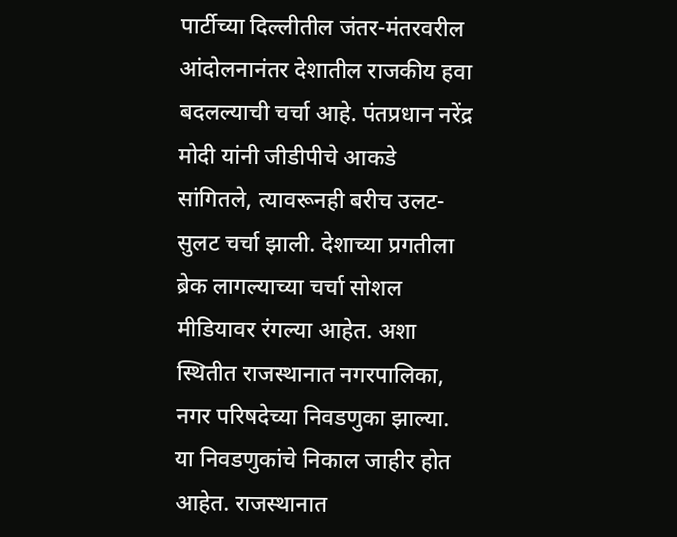पार्टीच्या दिल्लीतील जंतर-मंतरवरील आंदोलनानंतर देशातील राजकीय हवा बदलल्याची चर्चा आहे. पंतप्रधान नरेंद्र मोदी यांनी जीडीपीचे आकडे सांगितले, त्यावरूनही बरीच उलट-सुलट चर्चा झाली. देशाच्या प्रगतीला ब्रेक लागल्याच्या चर्चा सोशल मीडियावर रंगल्या आहेत. अशा स्थितीत राजस्थानात नगरपालिका, नगर परिषदेच्या निवडणुका झाल्या. या निवडणुकांचे निकाल जाहीर होत आहेत. राजस्थानात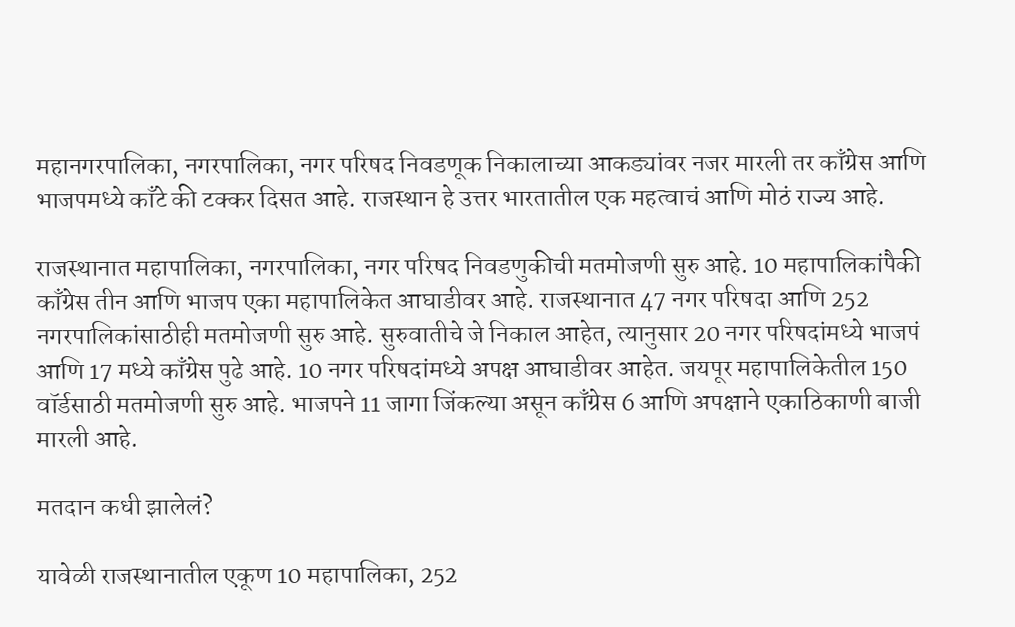महानगरपालिका, नगरपालिका, नगर परिषद निवडणूक निकालाच्या आकड्यांवर नजर मारली तर काँग्रेस आणि भाजपमध्ये काँटे की टक्कर दिसत आहे. राजस्थान हे उत्तर भारतातील एक महत्वाचं आणि मोठं राज्य आहे.

राजस्थानात महापालिका, नगरपालिका, नगर परिषद निवडणुकीची मतमोजणी सुरु आहे. 10 महापालिकांपैकी काँग्रेस तीन आणि भाजप एका महापालिकेत आघाडीवर आहे. राजस्थानात 47 नगर परिषदा आणि 252 नगरपालिकांसाठीही मतमोजणी सुरु आहे. सुरुवातीचे जे निकाल आहेत, त्यानुसार 20 नगर परिषदांमध्ये भाजपं आणि 17 मध्ये काँग्रेस पुढे आहे. 10 नगर परिषदांमध्ये अपक्ष आघाडीवर आहेत. जयपूर महापालिकेतील 150 वॉर्डसाठी मतमोजणी सुरु आहे. भाजपने 11 जागा जिंकल्या असून काँग्रेस 6 आणि अपक्षाने एकाठिकाणी बाजी मारली आहे.

मतदान कधी झालेलं?

यावेळी राजस्थानातील एकूण 10 महापालिका, 252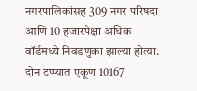नगरपालिकांसह 309 नगर परिषदा आणि 10 हजारपेक्षा अधिक वॉर्डमध्ये निवडणुका झाल्या होत्या. दोन टप्प्यात एकूण 10167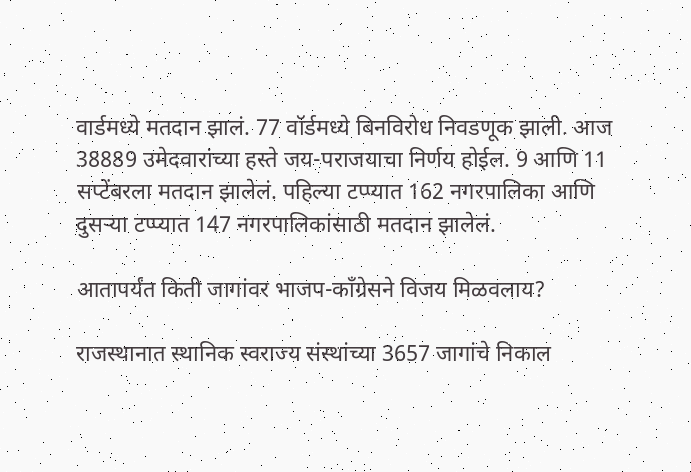वार्डमध्ये मतदान झालं. 77 वॉर्डमध्ये बिनविरोध निवडणूक झाली. आज 38889 उमेदवारांच्या हस्ते जय-पराजयाचा निर्णय होईल. 9 आणि 11 सप्टेंबरला मतदान झालेलं. पहिल्या टप्प्यात 162 नगरपालिका आणि दुसऱ्या टप्प्यात 147 नगरपालिकांसाठी मतदान झालेलं.

आतापर्यंत किती जागांवर भाजप-काँग्रेसने विजय मिळवलाय?

राजस्थानात स्थानिक स्वराज्य संस्थांच्या 3657 जागांचे निकाल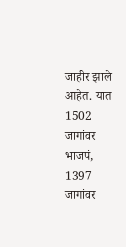जाहीर झाले आहेत. यात 1502 जागांवर भाजपं, 1397 जागांवर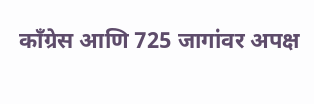काँग्रेस आणि 725 जागांवर अपक्ष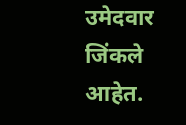उमेदवार जिंकले आहेत.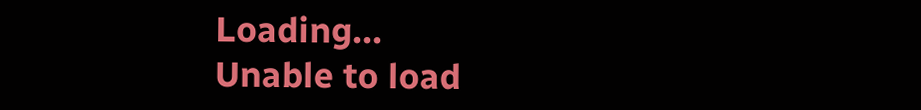Loading...
Unable to load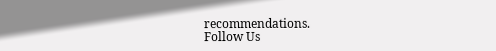recommendations.
Follow Us